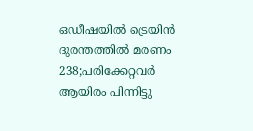ഒഡീഷയില്‍ ട്രെയിന്‍ ദുരന്തത്തില്‍ മരണം 238;പരിക്കേറ്റവര്‍ ആയിരം പിന്നിട്ടു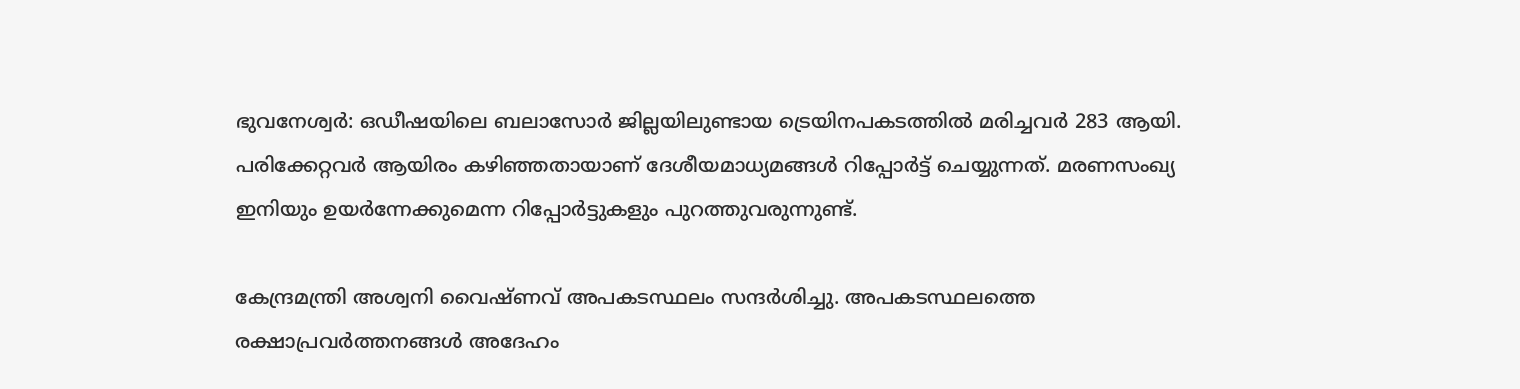ഭുവനേശ്വര്‍: ഒഡീഷയിലെ ബലാസോര്‍ ജില്ലയിലുണ്ടായ ട്രെയിനപകടത്തില്‍ മരിച്ചവര്‍ 283 ആയി. പരിക്കേറ്റവര്‍ ആയിരം കഴിഞ്ഞതായാണ് ദേശീയമാധ്യമങ്ങള്‍ റിപ്പോര്‍ട്ട് ചെയ്യുന്നത്. മരണസംഖ്യ ഇനിയും ഉയര്‍ന്നേക്കുമെന്ന റിപ്പോര്‍ട്ടുകളും പുറത്തുവരുന്നുണ്ട്.

കേന്ദ്രമന്ത്രി അശ്വനി വൈഷ്ണവ് അപകടസ്ഥലം സന്ദര്‍ശിച്ചു. അപകടസ്ഥലത്തെ രക്ഷാപ്രവര്‍ത്തനങ്ങള്‍ അദേഹം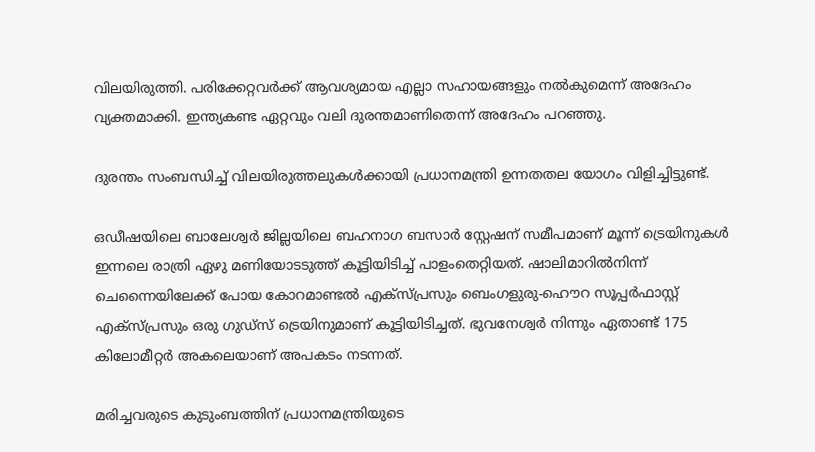വിലയിരുത്തി. പരിക്കേറ്റവര്‍ക്ക് ആവശ്യമായ എല്ലാ സഹായങ്ങളും നല്‍കുമെന്ന് അദേഹം വ്യക്തമാക്കി. ഇന്ത്യകണ്ട ഏറ്റവും വലി ദുരന്തമാണിതെന്ന് അദേഹം പറഞ്ഞു.

ദുരന്തം സംബന്ധിച്ച് വിലയിരുത്തലുകള്‍ക്കായി പ്രധാനമന്ത്രി ഉന്നതതല യോഗം വിളിച്ചിട്ടുണ്ട്.

ഒഡീഷയിലെ ബാലേശ്വര്‍ ജില്ലയിലെ ബഹനാഗ ബസാര്‍ സ്റ്റേഷന് സമീപമാണ് മൂന്ന് ട്രെയിനുകള്‍ ഇന്നലെ രാത്രി ഏഴു മണിയോടടുത്ത് കൂട്ടിയിടിച്ച് പാളംതെറ്റിയത്. ഷാലിമാറില്‍നിന്ന് ചെന്നൈയിലേക്ക് പോയ കോറമാണ്ടല്‍ എക്സ്പ്രസും ബെംഗളുരു-ഹൌറ സൂപ്പര്‍ഫാസ്റ്റ് എക്സ്പ്രസും ഒരു ഗുഡ്സ് ട്രെയിനുമാണ് കൂട്ടിയിടിച്ചത്. ഭുവനേശ്വര്‍ നിന്നും ഏതാണ്ട് 175 കിലോമീറ്റര്‍ അകലെയാണ് അപകടം നടന്നത്.

മരിച്ചവരുടെ കുടുംബത്തിന് പ്രധാനമന്ത്രിയുടെ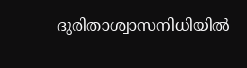ദുരിതാശ്വാസനിധിയില്‍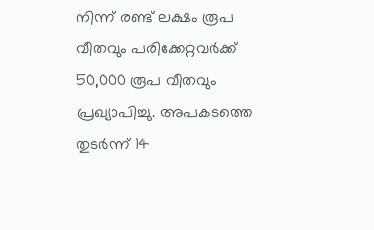നിന്ന് രണ്ട് ലക്ഷം രൂപ വീതവും പരിക്കേറ്റവര്‍ക്ക് 50,000 രൂപ വീതവും പ്രഖ്യാപിച്ചു. അപകടത്തെ തുടര്‍ന്ന് 14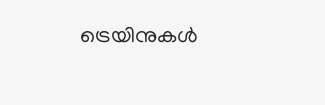ട്രെയിനുകള്‍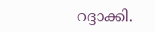റദ്ദാക്കി.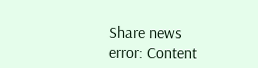Share news
error: Content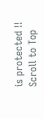is protected !!
Scroll to Top